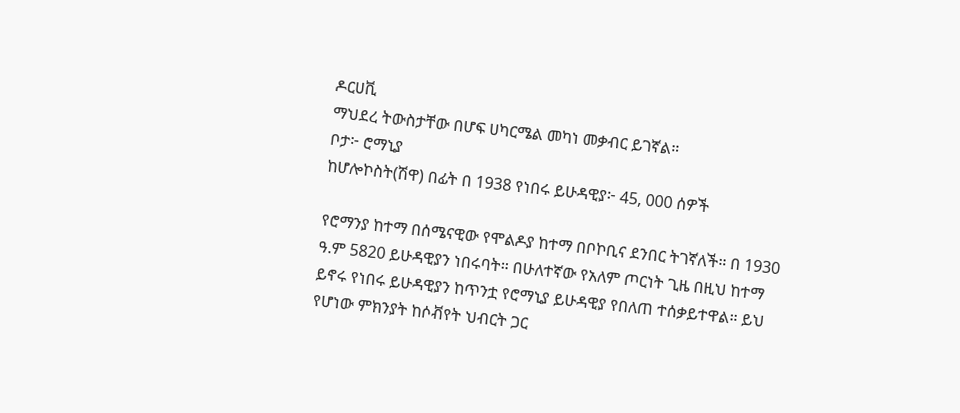ዶርሀቪ
ማህደረ ትውስታቸው በሆፍ ሀካርሜል መካነ መቃብር ይገኛል።
ቦታ፦ ሮማኒያ
ከሆሎኮስት(ሽዋ) በፊት በ 1938 የነበሩ ይሁዳዊያ፦ 45, 000 ሰዎች

የሮማንያ ከተማ በሰሜናዊው የሞልዶያ ከተማ በቦኮቢና ደንበር ትገኛለች። በ 1930 ዓ.ም 5820 ይሁዳዊያን ነበሩባት። በሁለተኛው የአለም ጦርነት ጊዜ በዚህ ከተማ ይኖሩ የነበሩ ይሁዳዊያን ከጥንቷ የሮማኒያ ይሁዳዊያ የበለጠ ተሰቃይተዋል። ይህ የሆነው ምክንያት ከሶቭየት ህብርት ጋር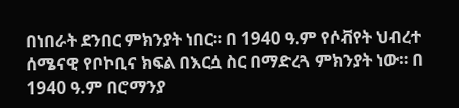በነበራት ደንበር ምክንያት ነበር። በ 1940 ዓ.ም የሶቭየት ህብረተ ሰሜናዊ የቦኮቢና ክፍል በእርሷ ስር በማድረጓ ምክንያት ነው። በ 1940 ዓ.ም በሮማንያ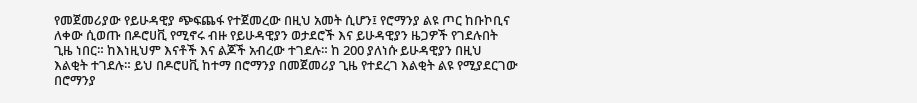የመጀመሪያው የይሁዳዊያ ጭፍጨፋ የተጀመረው በዚህ አመት ሲሆን፤ የሮማንያ ልዩ ጦር ከቡኮቢና ለቀው ሲወጡ በዶሮሀቪ የሚኖሩ ብዙ የይሁዳዊያን ወታደሮች እና ይሁዳዊያን ዜጋዎች የገደሉበት ጊዜ ነበር። ከእነዚህም እናቶች እና ልጆች አብረው ተገደሉ። ከ 200 ያለነሱ ይሁዳዊያን በዚህ እልቂት ተገደሉ። ይህ በዶሮሀቪ ከተማ በሮማንያ በመጀመሪያ ጊዜ የተደረገ እልቂት ልዩ የሚያደርገው በሮማንያ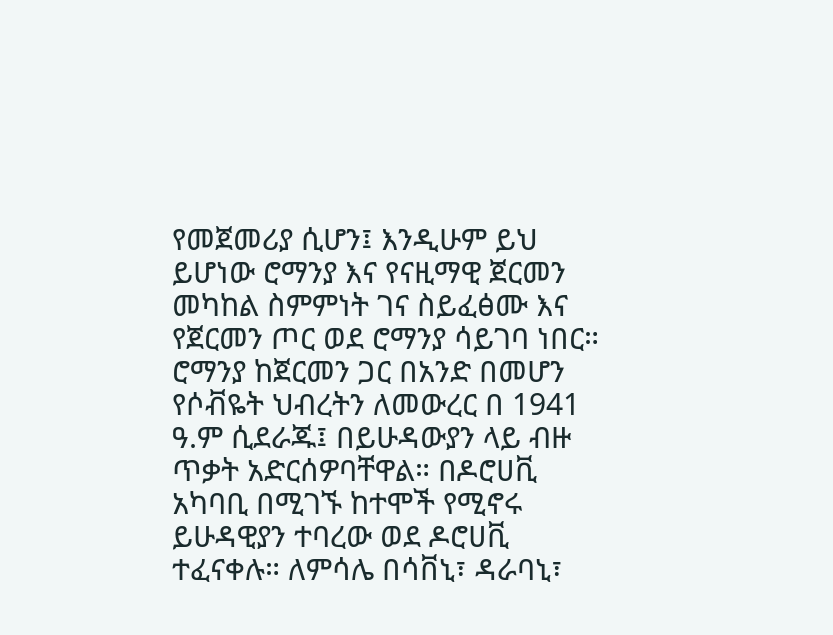የመጀመሪያ ሲሆን፤ እንዲሁም ይህ ይሆነው ሮማንያ እና የናዚማዊ ጀርመን መካከል ስምምነት ገና ስይፈፅሙ እና የጀርመን ጦር ወደ ሮማንያ ሳይገባ ነበር። ሮማንያ ከጀርመን ጋር በአንድ በመሆን የሶቭዬት ህብረትን ለመውረር በ 1941 ዓ.ም ሲደራጁ፤ በይሁዳውያን ላይ ብዙ ጥቃት አድርሰዎባቸዋል። በዶሮሀቪ አካባቢ በሚገኙ ከተሞች የሚኖሩ ይሁዳዊያን ተባረው ወደ ዶሮሀቪ ተፈናቀሉ። ለምሳሌ በሳቨኒ፣ ዳራባኒ፣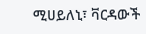ሚሀይለኒ፣ ቫርዳውች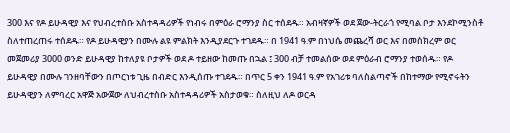300 እና የዶ ይሁዳዊያ እና የህብረተሰቡ አስተዳዳሪዎች የነብሩ በምዕራ ሮማንያ ስር ተሰደዱ። አብዛኛዎች ወደ ጀው-ትርራጎ የሚባል ቦታ እንደኮሚንስቶ ስለተጠረጠሩ ተሰደዱ። የዶ ይሁዳዊያን በሙሉ ልዩ ምልክት እንዲያደርጉ ተገደዱ። በ 1941 ዓ.ም በነህሴ መጨረሻ ወር እና በመስክረም ወር መጀመሪያ 3000 ወንድ ይሁዳዊያ ከተለያዩ ቦታዎች ወደ ዶ ተይዘው ከመጡ በኋል ፤ 300 ብቻ ተመልሰው ወደ ምዕራብ ሮማንያ ተወሰዱ። የዶ ይሁዳዊያ በሙሉ ገንዘባቸውን በጦርነቱ ጊዜ በብድር እንዲሰጡ ተገደዱ። በጥር 5 ቀን 1941 ዓ.ም የአገሪቱ ባለስልጣኖች በከተማው የሚኖሩትን ይሁዳዊያን ለምባረር አዋጅ አውጀው ለህብረተስቡ አስተዳዳሪዎች አስታወቁ። ስለዚህ ለዶ ወርዳ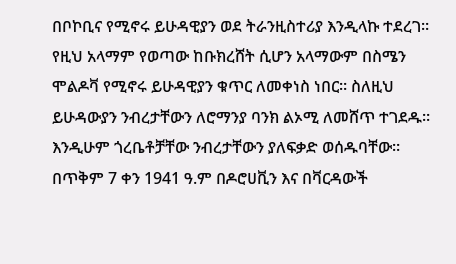በቦኮቢና የሚኖሩ ይሁዳዊያን ወደ ትራንዚስተሪያ እንዲላኩ ተደረገ። የዚህ አላማም የወጣው ከቡክረሸት ሲሆን አላማውም በስሜን ሞልዶቫ የሚኖሩ ይሁዳዊያን ቁጥር ለመቀነስ ነበር። ስለዚህ ይሁዳውያን ንብረታቸውን ለሮማንያ ባንክ ልኦሚ ለመሸጥ ተገደዱ። እንዲሁም ጎረቤቶቻቸው ንብረታቸውን ያለፍቃድ ወሰዱባቸው። በጥቅም 7 ቀን 1941 ዓ.ም በዶሮሀቪን እና በቫርዳውች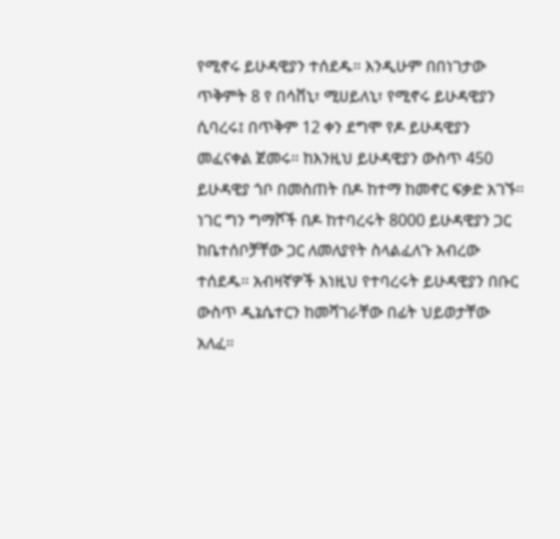የሚኖሩ ይሁዳዊያን ተሰደዱ። እንዲሁም በበነገታው ጥቅምት 8 የ በሳቨኒ፣ ሚሀይለኒ፣ የሚኖሩ ይሁዳዊያን ሲባረሩ፤ በጥቅም 12 ቀን ደግሞ የዶ ይሁዳዊያን መፈናቀል ጀመሩ። ከእንዚህ ይሁዳዊያን ውስጥ 450 ይሁዳዊያ ጎቦ በመስጠት በዶ ከተማ ከመኖር ፍቃድ አገኙ። ነገር ግን ግማሾች በዶ ከተባረሩት 8000 ይሁዳዊያን ጋር ከቤተሰቦቻቸው ጋር ለመለያየት ስላልፈለጉ አብረው ተሰደዱ። አብዛኛዎች እነዚህ የተባረሩት ይሁዳዊያን በቡር ውስጥ ዲኔሴተርን ከመሻገራቸው በፊት ህይወታቸው አለፈ።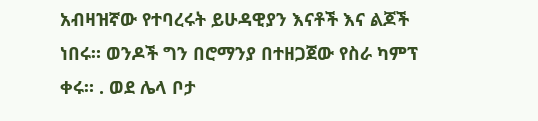አብዛዝኛው የተባረሩት ይሁዳዊያን እናቶች እና ልጆች ነበሩ። ወንዶች ግን በሮማንያ በተዘጋጀው የስራ ካምፕ ቀሩ። . ወደ ሌላ ቦታ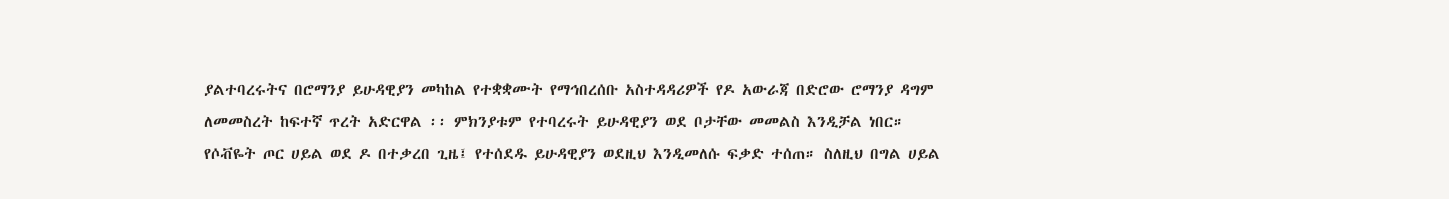ያልተባረሩትና በሮማንያ ይሁዳዊያን መካከል የተቋቋሙት የማኅበረሰቡ አስተዳዳሪዎች የዶ አውራጃ በድሮው ሮማንያ ዳግም ለመመስረት ከፍተኛ ጥረት አድርዋል ፡፡ ምክንያቱም የተባረሩት ይሁዳዊያን ወደ ቦታቸው መመልስ እንዲቻል ነበር። የሶቭዬት ጦር ሀይል ወደ ዶ በተቃረበ ጊዜ፤ የተሰደዱ ይሁዳዊያን ወደዚህ እንዲመለሱ ፍቃድ ተሰጠ። ስለዚህ በግል ሀይል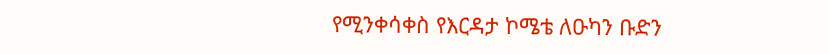የሚንቀሳቀስ የእርዳታ ኮሜቴ ለዑካን ቡድን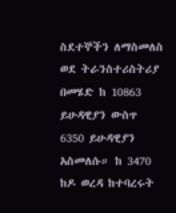ስደተኞችን ለማስመለስ ወደ ትራንስተሪስትሪያ በመሄድ ከ 10863 ይሁዳዊያን ውስጥ 6350 ይሁዳዊያን አስመለሱ። ከ 3470 ከዶ ወረዳ ከተባረሩት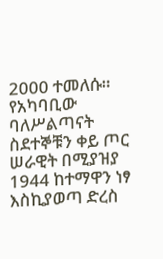2000 ተመለሱ። የአካባቢው ባለሥልጣናት ስደተኞቹን ቀይ ጦር ሠራዊት በሚያዝያ 1944 ከተማዋን ነፃ እስኪያወጣ ድረስ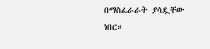በማስፈራራት ያሳዷቸው ነበር።